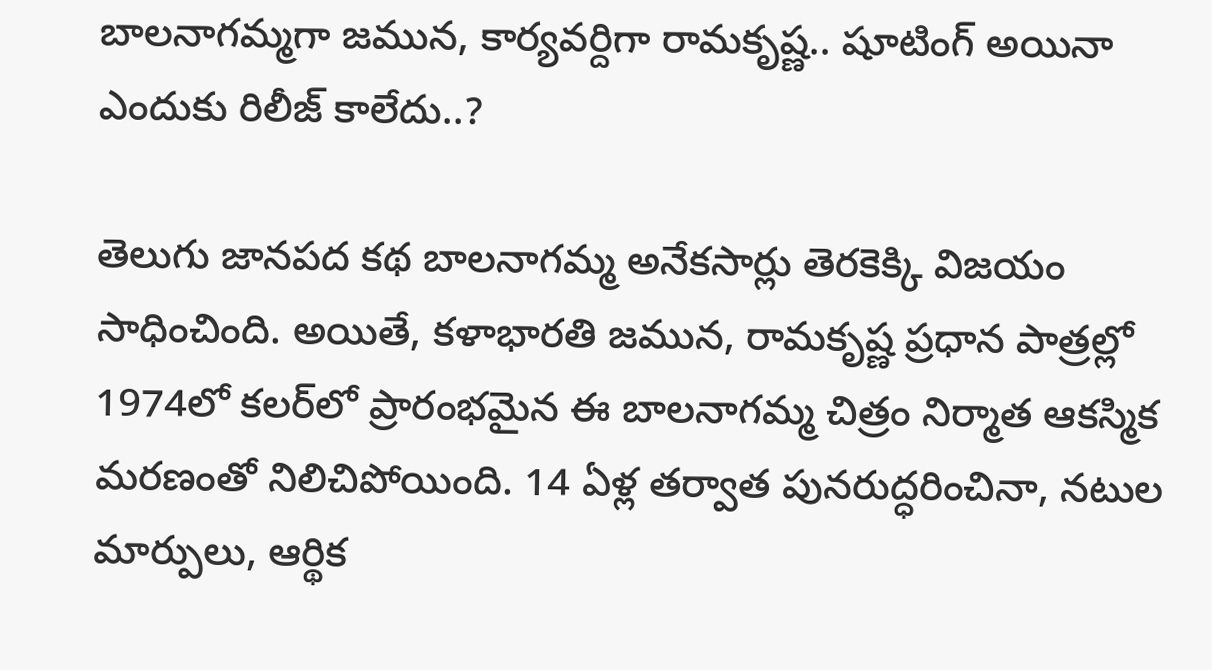బాలనాగమ్మగా జమున, కార్యవర్దిగా రామకృష్ణ.. షూటింగ్ అయినా ఎందుకు రిలీజ్ కాలేదు..?

తెలుగు జానపద కథ బాలనాగమ్మ అనేకసార్లు తెరకెక్కి విజయం సాధించింది. అయితే, కళాభారతి జమున, రామకృష్ణ ప్రధాన పాత్రల్లో 1974లో కలర్‌లో ప్రారంభమైన ఈ బాలనాగమ్మ చిత్రం నిర్మాత ఆకస్మిక మరణంతో నిలిచిపోయింది. 14 ఏళ్ల తర్వాత పునరుద్ధరించినా, నటుల మార్పులు, ఆర్థిక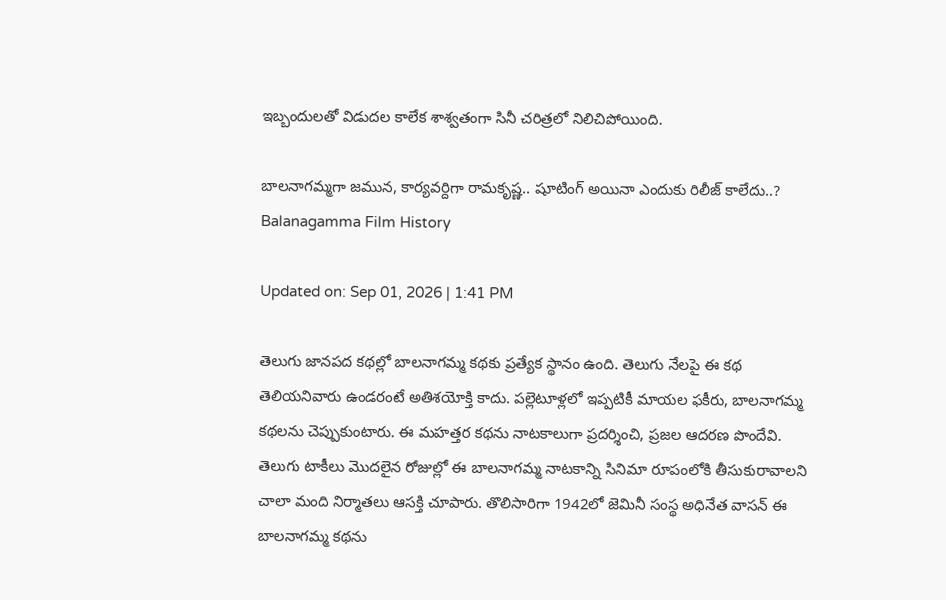ఇబ్బందులతో విడుదల కాలేక శాశ్వతంగా సినీ చరిత్రలో నిలిచిపోయింది.

బాలనాగమ్మగా జమున, కార్యవర్దిగా రామకృష్ణ.. షూటింగ్ అయినా ఎందుకు రిలీజ్ కాలేదు..?
Balanagamma Film History

Updated on: Sep 01, 2026 | 1:41 PM

తెలుగు జానపద కథల్లో బాలనాగమ్మ కథకు ప్రత్యేక స్థానం ఉంది. తెలుగు నేలపై ఈ కథ తెలియనివారు ఉండరంటే అతిశయోక్తి కాదు. పల్లెటూళ్లలో ఇప్పటికీ మాయల ఫకీరు, బాలనాగమ్మ కథలను చెప్పుకుంటారు. ఈ మహత్తర కథను నాటకాలుగా ప్రదర్శించి, ప్రజల ఆదరణ పొందేవి. తెలుగు టాకీలు మొదలైన రోజుల్లో ఈ బాలనాగమ్మ నాటకాన్ని సినిమా రూపంలోకి తీసుకురావాలని చాలా మంది నిర్మాతలు ఆసక్తి చూపారు. తొలిసారిగా 1942లో జెమినీ సంస్థ అధినేత వాసన్ ఈ బాలనాగమ్మ కథను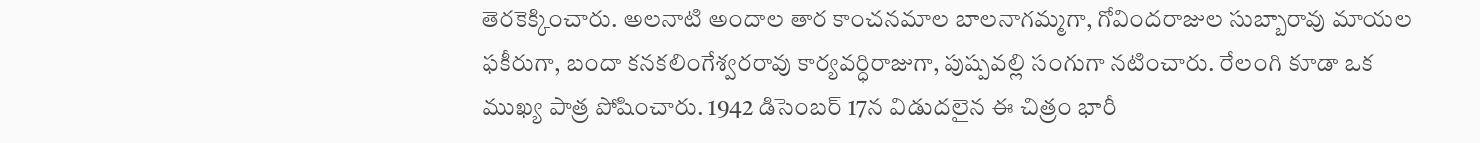తెరకెక్కించారు. అలనాటి అందాల తార కాంచనమాల బాలనాగమ్మగా, గోవిందరాజుల సుబ్బారావు మాయల ఫకీరుగా, బందా కనకలింగేశ్వరరావు కార్యవర్ధిరాజుగా, పుష్పవల్లి సంగుగా నటించారు. రేలంగి కూడా ఒక ముఖ్య పాత్ర పోషించారు. 1942 డిసెంబర్ 17న విడుదలైన ఈ చిత్రం భారీ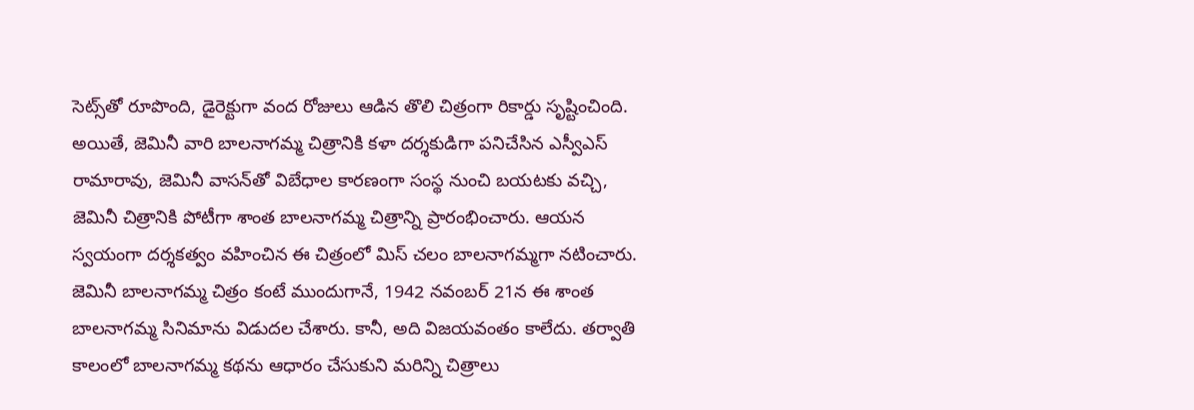సెట్స్‌తో రూపొంది, డైరెక్టుగా వంద రోజులు ఆడిన తొలి చిత్రంగా రికార్డు సృష్టించింది. అయితే, జెమినీ వారి బాలనాగమ్మ చిత్రానికి కళా దర్శకుడిగా పనిచేసిన ఎస్వీఎస్ రామారావు, జెమినీ వాసన్‌తో విబేధాల కారణంగా సంస్థ నుంచి బయటకు వచ్చి, జెమినీ చిత్రానికి పోటీగా శాంత బాలనాగమ్మ చిత్రాన్ని ప్రారంభించారు. ఆయన స్వయంగా దర్శకత్వం వహించిన ఈ చిత్రంలో మిస్ చలం బాలనాగమ్మగా నటించారు. జెమినీ బాలనాగమ్మ చిత్రం కంటే ముందుగానే, 1942 నవంబర్ 21న ఈ శాంత బాలనాగమ్మ సినిమాను విడుదల చేశారు. కానీ, అది విజయవంతం కాలేదు. తర్వాతి కాలంలో బాలనాగమ్మ కథను ఆధారం చేసుకుని మరిన్ని చిత్రాలు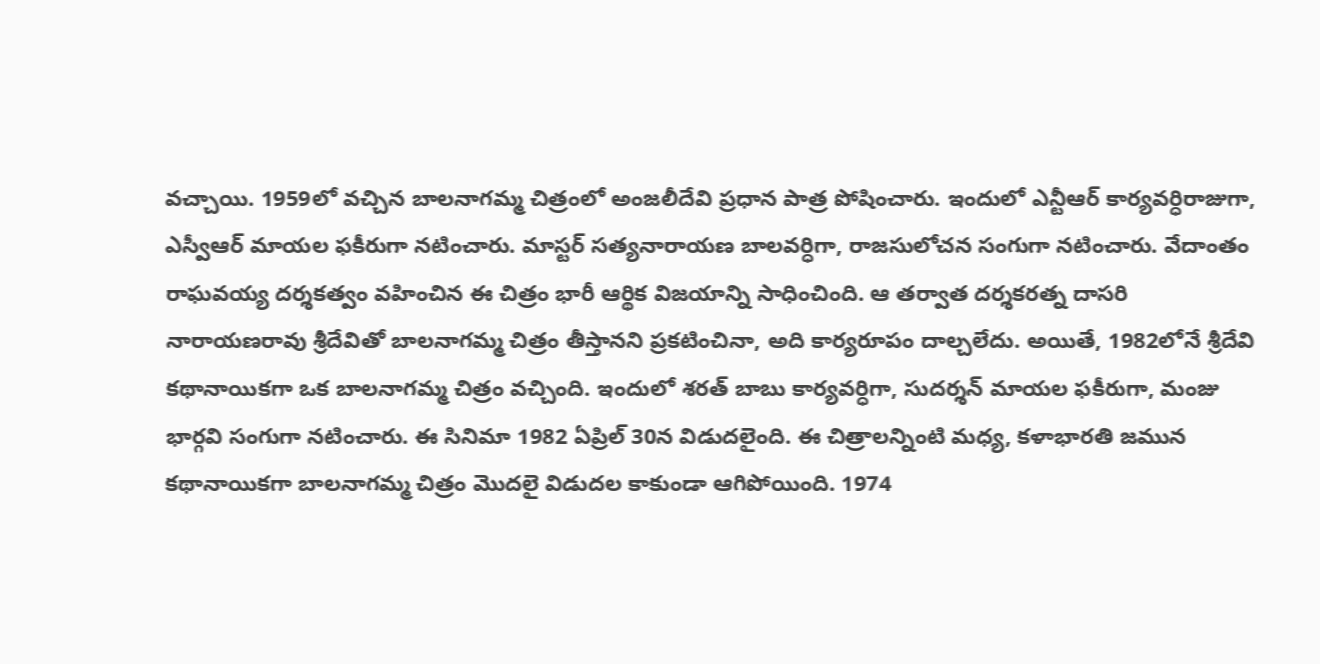వచ్చాయి. 1959లో వచ్చిన బాలనాగమ్మ చిత్రంలో అంజలీదేవి ప్రధాన పాత్ర పోషించారు. ఇందులో ఎన్టీఆర్ కార్యవర్ధిరాజుగా, ఎస్వీఆర్ మాయల ఫకీరుగా నటించారు. మాస్టర్ సత్యనారాయణ బాలవర్ధిగా, రాజసులోచన సంగుగా నటించారు. వేదాంతం రాఘవయ్య దర్శకత్వం వహించిన ఈ చిత్రం భారీ ఆర్థిక విజయాన్ని సాధించింది. ఆ తర్వాత దర్శకరత్న దాసరి నారాయణరావు శ్రీదేవితో బాలనాగమ్మ చిత్రం తీస్తానని ప్రకటించినా, అది కార్యరూపం దాల్చలేదు. అయితే, 1982లోనే శ్రీదేవి కథానాయికగా ఒక బాలనాగమ్మ చిత్రం వచ్చింది. ఇందులో శరత్ బాబు కార్యవర్ధిగా, సుదర్శన్ మాయల ఫకీరుగా, మంజు భార్గవి సంగుగా నటించారు. ఈ సినిమా 1982 ఏప్రిల్ 30న విడుదలైంది. ఈ చిత్రాలన్నింటి మధ్య, కళాభారతి జమున కథానాయికగా బాలనాగమ్మ చిత్రం మొదలై విడుదల కాకుండా ఆగిపోయింది. 1974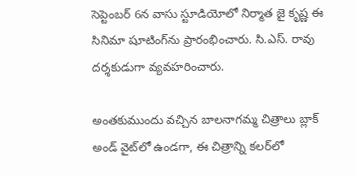సెప్టెంబర్ 6న వాసు స్టూడియోలో నిర్మాత జై కృష్ణ ఈ సినిమా షూటింగ్‌ను ప్రారంభించారు. సి.ఎస్. రావు దర్శకుడుగా వ్యవహరించారు.

అంతకుముందు వచ్చిన బాలనాగమ్మ చిత్రాలు బ్లాక్ అండ్ వైట్‌లో ఉండగా, ఈ చిత్రాన్ని కలర్‌లో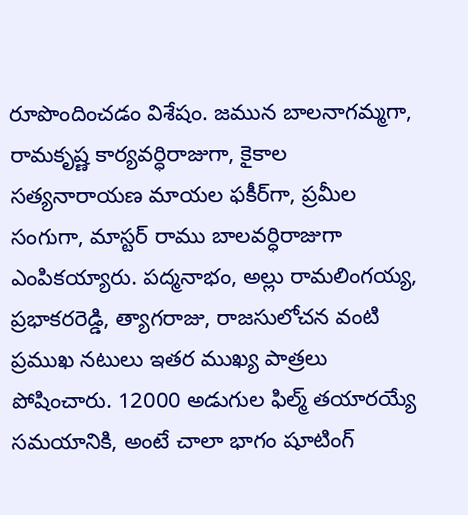రూపొందించడం విశేషం. జమున బాలనాగమ్మగా, రామకృష్ణ కార్యవర్ధిరాజుగా, కైకాల సత్యనారాయణ మాయల ఫకీర్‌గా, ప్రమీల సంగుగా, మాస్టర్ రాము బాలవర్ధిరాజుగా ఎంపికయ్యారు. పద్మనాభం, అల్లు రామలింగయ్య, ప్రభాకరరెడ్డి, త్యాగరాజు, రాజసులోచన వంటి ప్రముఖ నటులు ఇతర ముఖ్య పాత్రలు పోషించారు. 12000 అడుగుల ఫిల్మ్ తయారయ్యే సమయానికి, అంటే చాలా భాగం షూటింగ్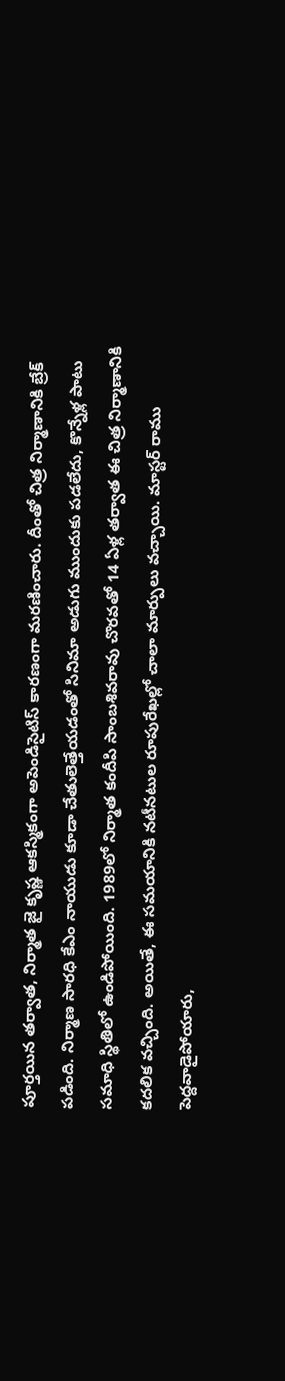పూర్తయిన తర్వాత, నిర్మాత జై కృష్ణ ఆకస్మికంగా అపెండిసైటిస్ కారణంగా మరణించారు. దీంతో చిత్ర నిర్మాణానికి బ్రేక్ పడింది. నిర్మాణ సారధి కేఎం నాయుడు కూడా చేతులెత్తేయడంతో సినిమా అడుగు ముందుకు పడలేదు, కొన్నేళ్ల పాటు సమాధి స్థితిలో ఉండిపోయింది. 1989లో నిర్మాత కందీపి సాంబశివరావు చొరవతో 14 ఏళ్ల తర్వాత ఈ చిత్ర నిర్మాణానికి కదలిక వచ్చింది. అయితే, ఈ సమయానికి నటీనటుల రూపురేఖల్లో చాలా మార్పులు వచ్చాయి. మాస్టర్ రాము పెద్దవాడైపోయారు,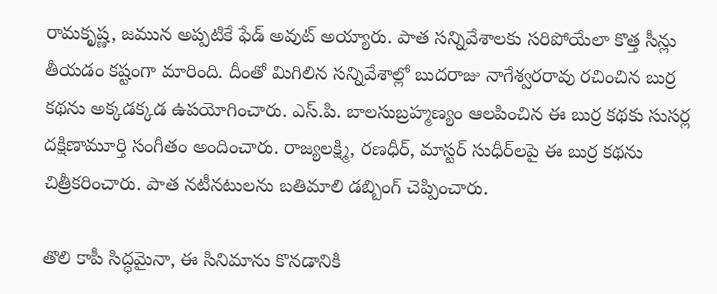రామకృష్ణ, జమున అప్పటికే ఫేడ్ అవుట్ అయ్యారు. పాత సన్నివేశాలకు సరిపోయేలా కొత్త సీన్లు తీయడం కష్టంగా మారింది. దీంతో మిగిలిన సన్నివేశాల్లో బుదరాజు నాగేశ్వరరావు రచించిన బుర్ర కథను అక్కడక్కడ ఉపయోగించారు. ఎస్.పి. బాలసుబ్రహ్మణ్యం ఆలపించిన ఈ బుర్ర కథకు సుసర్ల దక్షిణామూర్తి సంగీతం అందించారు. రాజ్యలక్ష్మి, రణధీర్, మాస్టర్ సుధీర్‌లపై ఈ బుర్ర కథను చిత్రీకరించారు. పాత నటీనటులను బతిమాలి డబ్బింగ్ చెప్పించారు.

తొలి కాపీ సిద్ధమైనా, ఈ సినిమాను కొనడానికి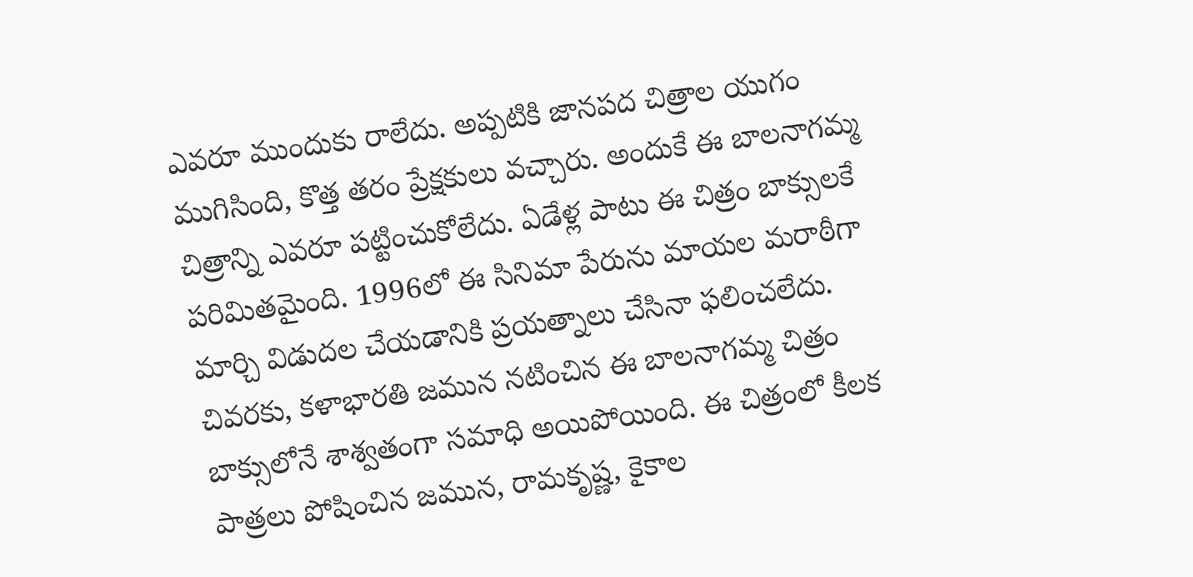ఎవరూ ముందుకు రాలేదు. అప్పటికి జానపద చిత్రాల యుగం ముగిసింది, కొత్త తరం ప్రేక్షకులు వచ్చారు. అందుకే ఈ బాలనాగమ్మ చిత్రాన్ని ఎవరూ పట్టించుకోలేదు. ఏడేళ్ల పాటు ఈ చిత్రం బాక్సులకే పరిమితమైంది. 1996లో ఈ సినిమా పేరును మాయల మరాఠీగా మార్చి విడుదల చేయడానికి ప్రయత్నాలు చేసినా ఫలించలేదు. చివరకు, కళాభారతి జమున నటించిన ఈ బాలనాగమ్మ చిత్రం బాక్సులోనే శాశ్వతంగా సమాధి అయిపోయింది. ఈ చిత్రంలో కీలక పాత్రలు పోషించిన జమున, రామకృష్ణ, కైకాల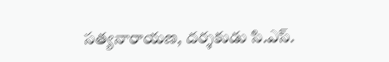సత్యనారాయణ, దర్శకుడు సి.ఎస్.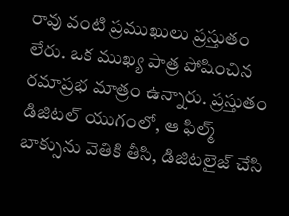రావు వంటి ప్రముఖులు ప్రస్తుతం లేరు. ఒక ముఖ్య పాత్ర పోషించిన రమాప్రభ మాత్రం ఉన్నారు. ప్రస్తుతం డిజిటల్ యుగంలో, ఆ ఫిల్మ్ బాక్సును వెతికి తీసి, డిజిటలైజ్ చేసి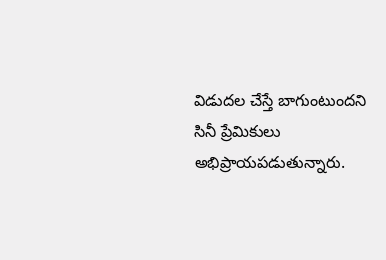విడుదల చేస్తే బాగుంటుందని సినీ ప్రేమికులు అభిప్రాయపడుతున్నారు.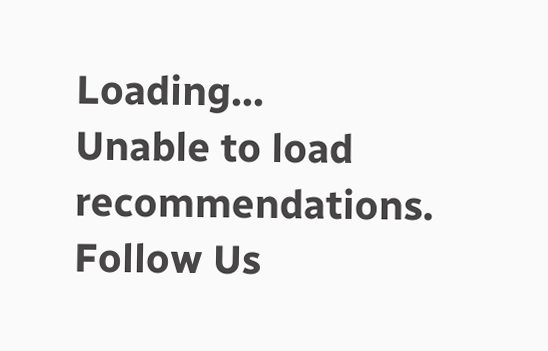Loading...
Unable to load recommendations.
Follow Us